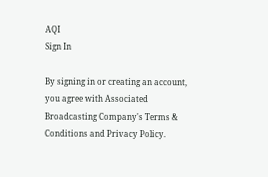AQI
Sign In

By signing in or creating an account, you agree with Associated Broadcasting Company's Terms & Conditions and Privacy Policy.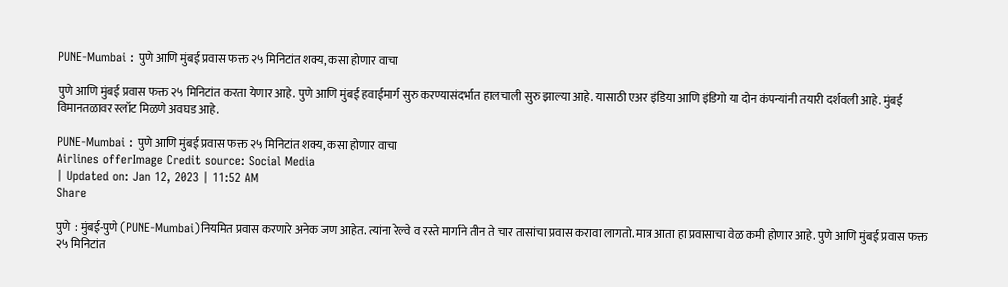PUNE-Mumbai : पुणे आणि मुंबई प्रवास फक्त २५ मिनिटांत शक्य, कसा होणार वाचा

पुणे आणि मुंबई प्रवास फक्त २५ मिनिटांत करता येणार आहे. पुणे आणि मुंबई हवाईमार्ग सुरु करण्यासंदर्भात हालचाली सुरु झाल्या आहे. यासाठी एअर इंडिया आणि इंडिगो या दोन कंपन्यांनी तयारी दर्शवली आहे. मुंबई विमानतळावर स्लॉट मिळणे अवघड आहे.

PUNE-Mumbai : पुणे आणि मुंबई प्रवास फक्त २५ मिनिटांत शक्य, कसा होणार वाचा
Airlines offerImage Credit source: Social Media
| Updated on: Jan 12, 2023 | 11:52 AM
Share

पुणे  : मुंबई-पुणे (PUNE-Mumbai)नियमित प्रवास करणारे अनेक जण आहेत. त्यांना रेल्वे व रस्ते मार्गाने तीन ते चार तासांचा प्रवास करावा लागतो. मात्र आता हा प्रवासाचा वेळ कमी होणार आहे. पुणे आणि मुंबई प्रवास फक्त २५ मिनिटांत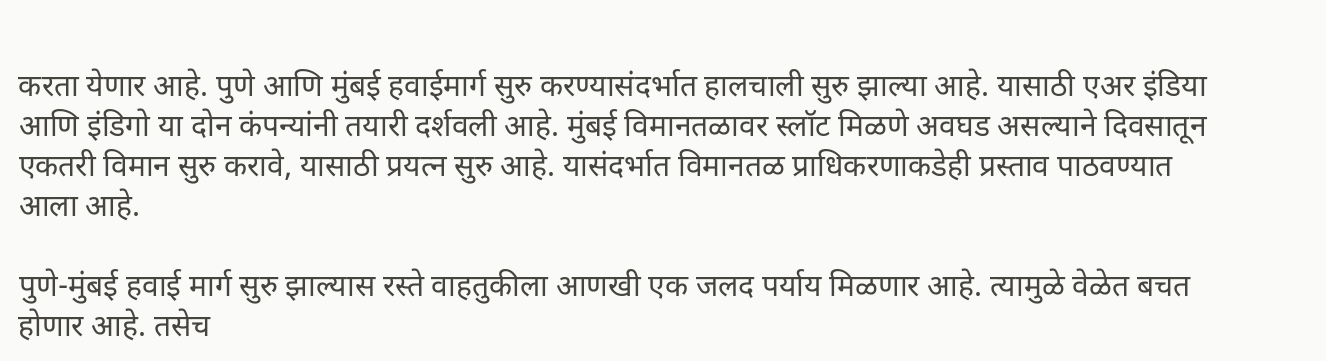करता येणार आहे. पुणे आणि मुंबई हवाईमार्ग सुरु करण्यासंदर्भात हालचाली सुरु झाल्या आहे. यासाठी एअर इंडिया आणि इंडिगो या दोन कंपन्यांनी तयारी दर्शवली आहे. मुंबई विमानतळावर स्लॉट मिळणे अवघड असल्याने दिवसातून एकतरी विमान सुरु करावे, यासाठी प्रयत्न सुरु आहे. यासंदर्भात विमानतळ प्राधिकरणाकडेही प्रस्ताव पाठवण्यात आला आहे.

पुणे-मुंबई हवाई मार्ग सुरु झाल्यास रस्ते वाहतुकीला आणखी एक जलद पर्याय मिळणार आहे. त्यामुळे वेळेत बचत होणार आहे. तसेच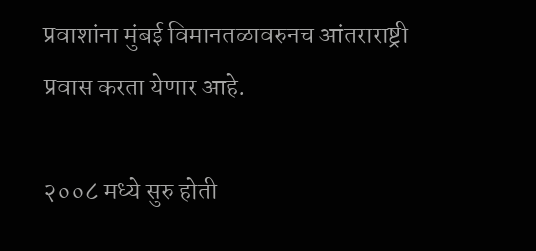प्रवाशांना मुंबई विमानतळावरुनच आंतराराष्ट्री प्रवास करता येणार आहे.

२००८ मध्ये सुरु होती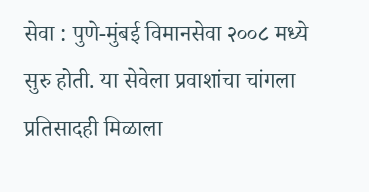सेवा : पुणे-मुंबई विमानसेवा २००८ मध्ये सुरु होती. या सेवेला प्रवाशांचा चांगला प्रतिसादही मिळाला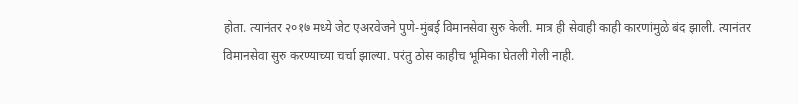होता. त्यानंतर २०१७ मध्ये जेट एअरवेजने पुणे-मुंबई विमानसेवा सुरु केली. मात्र ही सेवाही काही कारणांमुळे बंद झाली. त्यानंतर विमानसेवा सुरु करण्याच्या चर्चा झाल्या. परंतु ठोस काहीच भूमिका घेतली गेली नाही.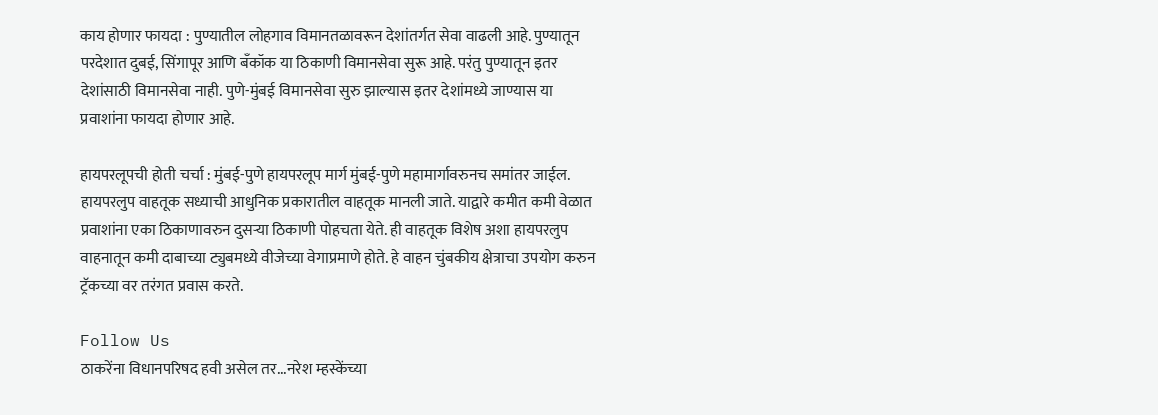काय होणार फायदा : पुण्यातील लोहगाव विमानतळावरून देशांतर्गत सेवा वाढली आहे. पुण्यातून परदेशात दुबई, सिंगापूर आणि बँकॉक या ठिकाणी विमानसेवा सुरू आहे. परंतु पुण्यातून इतर देशांसाठी विमानसेवा नाही. पुणे-मुंबई विमानसेवा सुरु झाल्यास इतर देशांमध्ये जाण्यास या प्रवाशांना फायदा होणार आहे.

हायपरलूपची होती चर्चा : मुंबई-पुणे हायपरलूप मार्ग मुंबई-पुणे महामार्गावरुनच समांतर जाईल. हायपरलुप वाहतूक सध्याची आधुनिक प्रकारातील वाहतूक मानली जाते. याद्वारे कमीत कमी वेळात प्रवाशांना एका ठिकाणावरुन दुसऱ्या ठिकाणी पोहचता येते. ही वाहतूक विशेष अशा हायपरलुप वाहनातून कमी दाबाच्या ट्युबमध्ये वीजेच्या वेगाप्रमाणे होते. हे वाहन चुंबकीय क्षेत्राचा उपयोग करुन ट्रॅकच्या वर तरंगत प्रवास करते.

Follow Us
ठाकरेंना विधानपरिषद हवी असेल तर...नरेश म्हस्केंच्या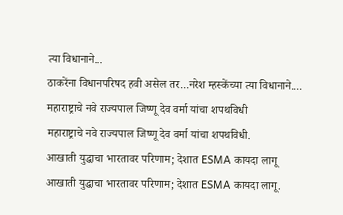त्या विधानाने...
ठाकरेंना विधानपरिषद हवी असेल तर...नरेश म्हस्केंच्या त्या विधानाने....
महाराष्ट्राचे नवे राज्यपाल जिष्णू देव वर्मा यांचा शपथविधी
महाराष्ट्राचे नवे राज्यपाल जिष्णू देव वर्मा यांचा शपथविधी.
आखाती युद्धाचा भारतावर परिणाम; देशात ESMA कायदा लागू
आखाती युद्धाचा भारतावर परिणाम; देशात ESMA कायदा लागू.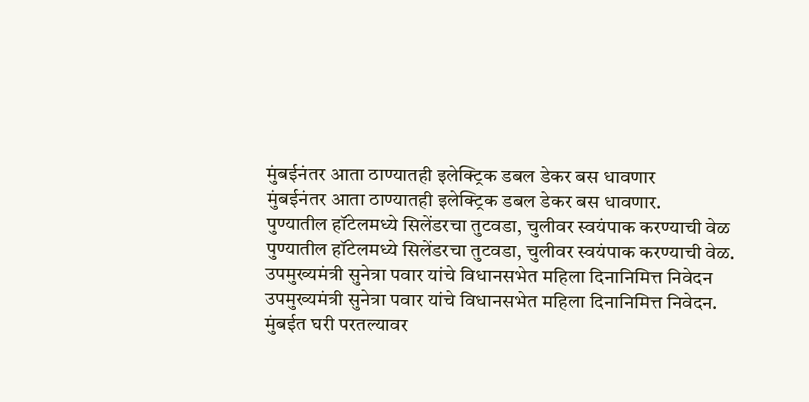मुंबईनंतर आता ठाण्यातही इलेक्ट्रिक डबल डेकर बस धावणार
मुंबईनंतर आता ठाण्यातही इलेक्ट्रिक डबल डेकर बस धावणार.
पुण्यातील हॉटेलमध्ये सिलेंडरचा तुटवडा, चुलीवर स्वयंपाक करण्याची वेळ
पुण्यातील हॉटेलमध्ये सिलेंडरचा तुटवडा, चुलीवर स्वयंपाक करण्याची वेळ.
उपमुख्यमंत्री सुनेत्रा पवार यांचे विधानसभेत महिला दिनानिमित्त निवेदन
उपमुख्यमंत्री सुनेत्रा पवार यांचे विधानसभेत महिला दिनानिमित्त निवेदन.
मुंबईत घरी परतल्यावर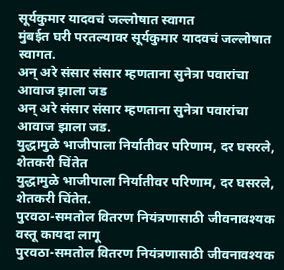सूर्यकुमार यादवचं जल्लोषात स्वागत
मुंबईत घरी परतल्यावर सूर्यकुमार यादवचं जल्लोषात स्वागत.
अन् अरे संसार संसार म्हणताना सुनेत्रा पवारांचा आवाज झाला जड
अन् अरे संसार संसार म्हणताना सुनेत्रा पवारांचा आवाज झाला जड.
युद्धामुळे भाजीपाला निर्यातीवर परिणाम, दर घसरले, शेतकरी चिंतेत
युद्धामुळे भाजीपाला निर्यातीवर परिणाम, दर घसरले, शेतकरी चिंतेत.
पुरवठा-समतोल वितरण नियंत्रणासाठी जीवनावश्यक वस्तू कायदा लागू
पुरवठा-समतोल वितरण नियंत्रणासाठी जीवनावश्यक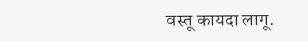वस्तू कायदा लागू.